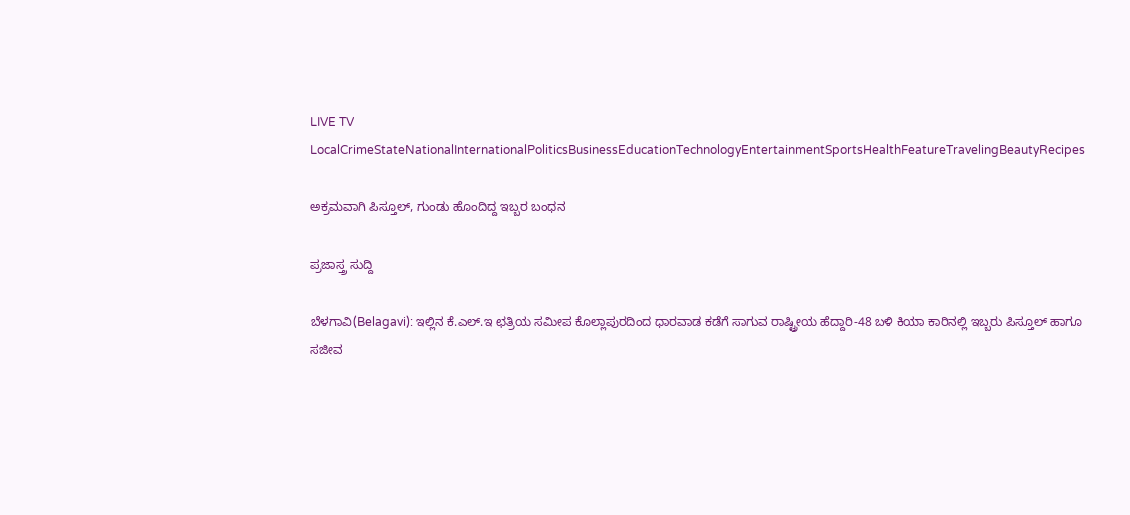LIVE TV LocalCrimeStateNationalInternationalPoliticsBusinessEducationTechnologyEntertainmentSportsHealthFeatureTravelingBeautyRecipes

ಅಕ್ರಮವಾಗಿ ಪಿಸ್ತೂಲ್, ಗುಂಡು ಹೊಂದಿದ್ದ ಇಬ್ಬರ ಬಂಧನ

ಪ್ರಜಾಸ್ತ್ರ ಸುದ್ದಿ

ಬೆಳಗಾವಿ(Belagavi): ಇಲ್ಲಿನ ಕೆ.ಎಲ್.ಇ ಛತ್ರಿಯ ಸಮೀಪ ಕೊಲ್ಲಾಪುರದಿಂದ ಧಾರವಾಡ ಕಡೆಗೆ ಸಾಗುವ ರಾಷ್ಟ್ರೀಯ ಹೆದ್ದಾರಿ-48 ಬಳಿ ಕಿಯಾ ಕಾರಿನಲ್ಲಿ ಇಬ್ಬರು ಪಿಸ್ತೂಲ್ ಹಾಗೂ ಸಜೀವ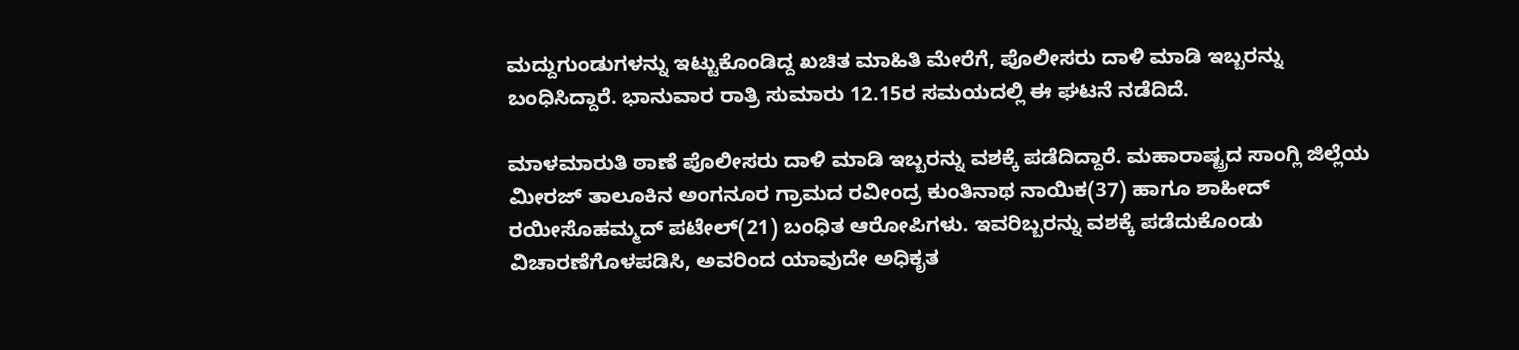ಮದ್ದುಗುಂಡುಗಳನ್ನು ಇಟ್ಟುಕೊಂಡಿದ್ದ ಖಚಿತ ಮಾಹಿತಿ ಮೇರೆಗೆ, ಪೊಲೀಸರು ದಾಳಿ ಮಾಡಿ ಇಬ್ಬರನ್ನು ಬಂಧಿಸಿದ್ದಾರೆ. ಭಾನುವಾರ ರಾತ್ರಿ ಸುಮಾರು 12.15ರ ಸಮಯದಲ್ಲಿ ಈ ಘಟನೆ ನಡೆದಿದೆ.

ಮಾಳಮಾರುತಿ ಠಾಣೆ ಪೊಲೀಸರು ದಾಳಿ ಮಾಡಿ ಇಬ್ಬರನ್ನು ವಶಕ್ಕೆ ಪಡೆದಿದ್ದಾರೆ. ಮಹಾರಾಷ್ಟ್ರದ ಸಾಂಗ್ಲಿ ಜಿಲ್ಲೆಯ ಮೀರಜ್ ತಾಲೂಕಿನ ಅಂಗನೂರ ಗ್ರಾಮದ ರವೀಂದ್ರ ಕುಂತಿನಾಥ ನಾಯಿಕ(37) ಹಾಗೂ ಶಾಹೀದ್ ರಯೀಸೊಹಮ್ಮದ್ ಪಟೇಲ್(21) ಬಂಧಿತ ಆರೋಪಿಗಳು. ಇವರಿಬ್ಬರನ್ನು ವಶಕ್ಕೆ ಪಡೆದುಕೊಂಡು ವಿಚಾರಣೆಗೊಳಪಡಿಸಿ, ಅವರಿಂದ ಯಾವುದೇ ಅಧಿಕೃತ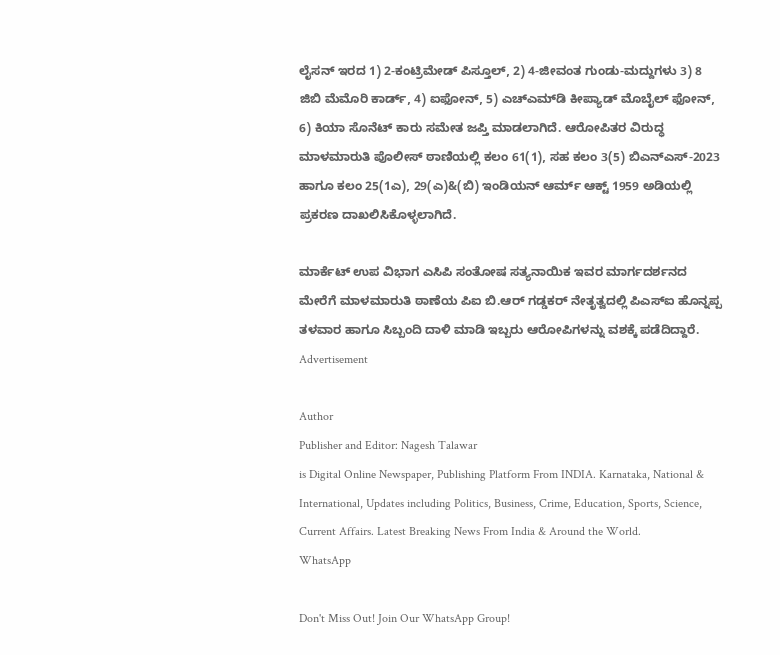ಲೈಸನ್ ಇರದ 1) 2-ಕಂಟ್ರಿಮೇಡ್ ಪಿಸ್ತೂಲ್, 2) 4-ಜೀವಂತ ಗುಂಡು-ಮದ್ದುಗಳು 3) 8 ಜಿಬಿ ಮೆಮೊರಿ ಕಾರ್ಡ್, 4) ಐಫೋನ್, 5) ಎಚ್‌ಎಮ್‌ಡಿ ಕೀಪ್ಯಾಡ್ ಮೊಬೈಲ್ ಫೋನ್, 6) ಕಿಯಾ ಸೊನೆಟ್ ಕಾರು ಸಮೇತ ಜಪ್ತಿ ಮಾಡಲಾಗಿದೆ. ಆರೋಪಿತರ ವಿರುದ್ಧ ಮಾಳಮಾರುತಿ ಪೊಲೀಸ್ ಠಾಣಿಯಲ್ಲಿ ಕಲಂ 61(1), ಸಹ ಕಲಂ 3(5) ಬಿಎನ್‌ಎಸ್-2023 ಹಾಗೂ ಕಲಂ 25(1ಎ), 29(ಎ)&(ಬಿ) ಇಂಡಿಯನ್ ಆರ್ಮ್ ಆಕ್ಟ್ 1959 ಅಡಿಯಲ್ಲಿ ಪ್ರಕರಣ ದಾಖಲಿಸಿಕೊಳ್ಳಲಾಗಿದೆ.

ಮಾರ್ಕೆಟ್ ಉಪ ವಿಭಾಗ ಎಸಿಪಿ ಸಂತೋಷ ಸತ್ಯನಾಯಿಕ ಇವರ ಮಾರ್ಗದರ್ಶನದ ಮೇರೆಗೆ ಮಾಳಮಾರುತಿ ಠಾಣೆಯ ಪಿಐ ಬಿ.ಆರ್ ಗಡ್ಡಕರ್ ನೇತೃತ್ವದಲ್ಲಿ ಪಿಎಸ್ಐ ಹೊನ್ನಪ್ಪ ತಳವಾರ ಹಾಗೂ ಸಿಬ್ಬಂದಿ ದಾಳಿ ಮಾಡಿ ಇಬ್ಬರು ಆರೋಪಿಗಳನ್ನು ವಶಕ್ಕೆ ಪಡೆದಿದ್ದಾರೆ.
Advertisement

Author
Publisher and Editor: Nagesh Talawar
is Digital Online Newspaper, Publishing Platform From INDIA. Karnataka, National & International, Updates including Politics, Business, Crime, Education, Sports, Science, Current Affairs. Latest Breaking News From India & Around the World.
WhatsApp

Don't Miss Out! Join Our WhatsApp Group!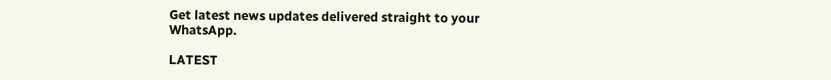Get latest news updates delivered straight to your WhatsApp.

LATEST